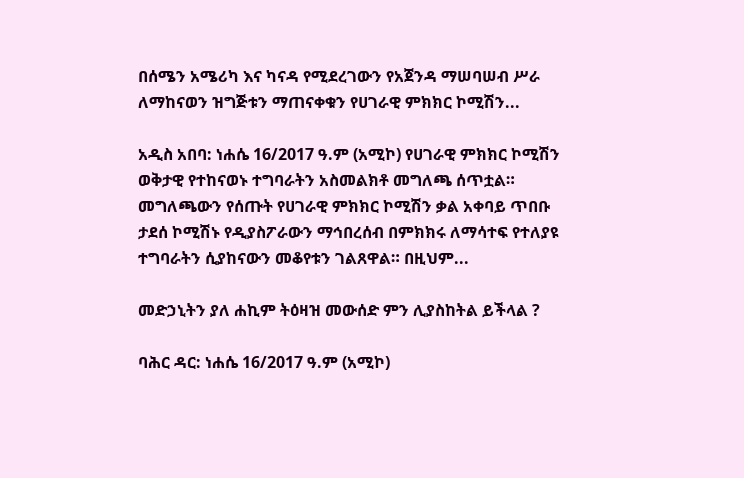በሰሜን አሜሪካ እና ካናዳ የሚደረገውን የአጀንዳ ማሠባሠብ ሥራ ለማከናወን ዝግጅቱን ማጠናቀቁን የሀገራዊ ምክክር ኮሚሽን...

አዲስ አበባ: ነሐሴ 16/2017 ዓ.ም (አሚኮ) የሀገራዊ ምክክር ኮሚሽን ወቅታዊ የተከናወኑ ተግባራትን አስመልክቶ መግለጫ ሰጥቷል። መግለጫውን የሰጡት የሀገራዊ ምክክር ኮሚሽን ቃል አቀባይ ጥበቡ ታደሰ ኮሚሽኑ የዲያስፖራውን ማኅበረሰብ በምክክሩ ለማሳተፍ የተለያዩ ተግባራትን ሲያከናውን መቆየቱን ገልጸዋል። በዚህም...

መድኃኒትን ያለ ሐኪም ትዕዛዝ መውሰድ ምን ሊያስከትል ይችላል ?

ባሕር ዳር: ነሐሴ 16/2017 ዓ.ም (አሚኮ)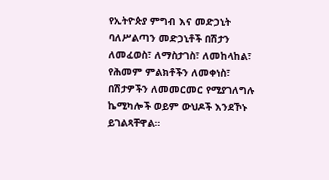የኢትዮጵያ ምግብ እና መድኃኒት ባለሥልጣን መድኃኒቶች በሽታን ለመፈወስ፣ ለማስታገስ፣ ለመከላከል፣ የሕመም ምልክቶችን ለመቀነስ፣ በሽታዎችን ለመመርመር የሚያገለግሉ ኬሚካሎች ወይም ውህዶች እንደኾኑ ይገልጻቸዋል።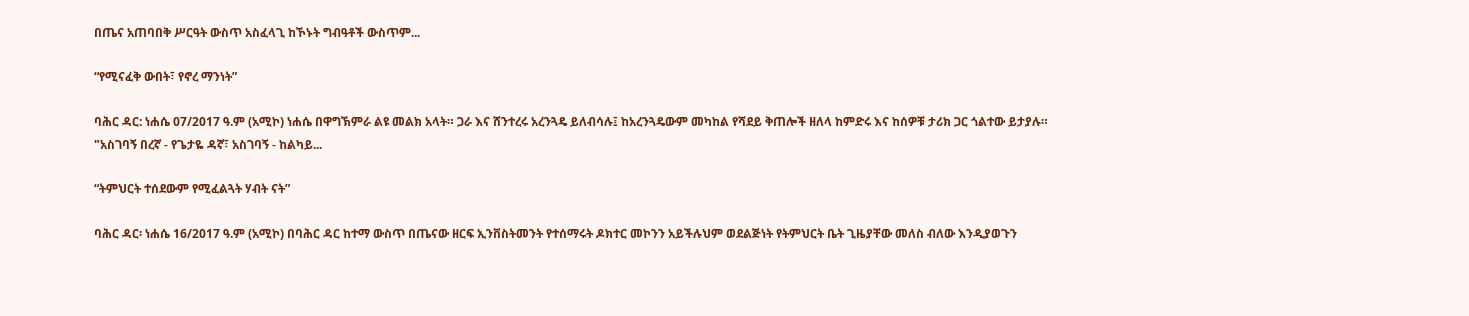በጤና አጠባበቅ ሥርዓት ውስጥ አስፈላጊ ከኾኑት ግብዓቶች ውስጥም...

“የሚናፈቅ ውበት፣ የኖረ ማንነት”

ባሕር ዳር: ነሐሴ 07/2017 ዓ.ም (አሚኮ) ነሐሴ በዋግኽምራ ልዩ መልክ አላት። ጋራ እና ሸንተረሩ አረንጓዴ ይለብሳሉ፤ ከአረንጓዴውም መካከል የሻደይ ቅጠሎች ዘለላ ከምድሩ እና ከሰዎቹ ታሪክ ጋር ጎልተው ይታያሉ። "አስገባኝ በረኛ - የጌታዬ ዳኛ፣ አስገባኝ - ከልካይ...

“ትምህርት ተሰደውም የሚፈልጓት ሃብት ናት”

ባሕር ዳር፡ ነሐሴ 16/2017 ዓ.ም (አሚኮ) በባሕር ዳር ከተማ ውስጥ በጤናው ዘርፍ ኢንቨስትመንት የተሰማሩት ዶክተር መኮንን አይችሉህም ወደልጅነት የትምህርት ቤት ጊዜያቸው መለስ ብለው እንዲያወጉን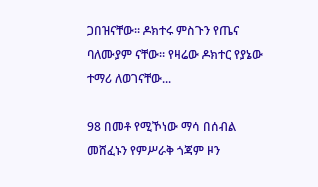ጋበዝናቸው። ዶክተሩ ምስጉን የጤና ባለሙያም ናቸው። የዛሬው ዶክተር የያኔው ተማሪ ለወገናቸው...

98 በመቶ የሚኾነው ማሳ በሰብል መሸፈኑን የምሥራቅ ጎጃም ዞን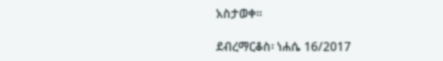አስታወቀ።

ደብረማርቆስ፡ ነሐሴ 16/2017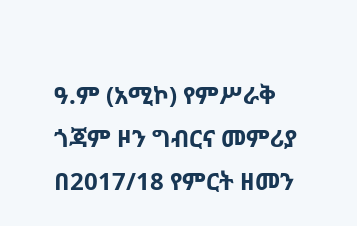ዓ.ም (አሚኮ) የምሥራቅ ጎጃም ዞን ግብርና መምሪያ በ2017/18 የምርት ዘመን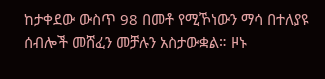ከታቀደው ውስጥ 98 በመቶ የሚኾነውን ማሳ በተለያዩ ሰብሎች መሸፈን መቻሉን አስታውቋል። ዞኑ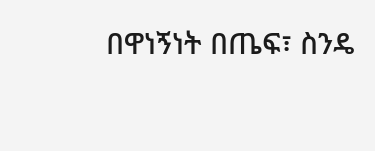በዋነኝነት በጤፍ፣ ስንዴ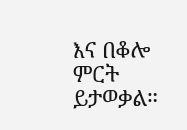እና በቆሎ ምርት ይታወቃል።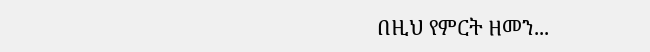በዚህ የምርት ዘመን...